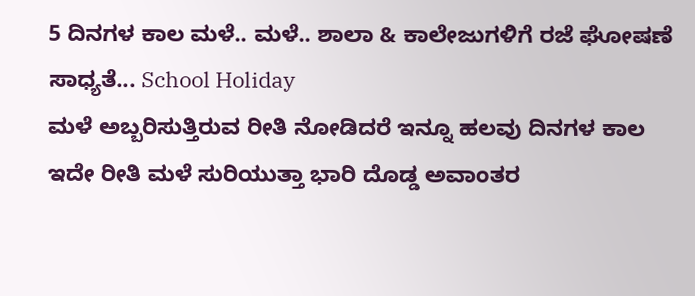5 ದಿನಗಳ ಕಾಲ ಮಳೆ.. ಮಳೆ.. ಶಾಲಾ & ಕಾಲೇಜುಗಳಿಗೆ ರಜೆ ಘೋಷಣೆ ಸಾಧ್ಯತೆ... School Holiday
ಮಳೆ ಅಬ್ಬರಿಸುತ್ತಿರುವ ರೀತಿ ನೋಡಿದರೆ ಇನ್ನೂ ಹಲವು ದಿನಗಳ ಕಾಲ ಇದೇ ರೀತಿ ಮಳೆ ಸುರಿಯುತ್ತಾ ಭಾರಿ ದೊಡ್ಡ ಅವಾಂತರ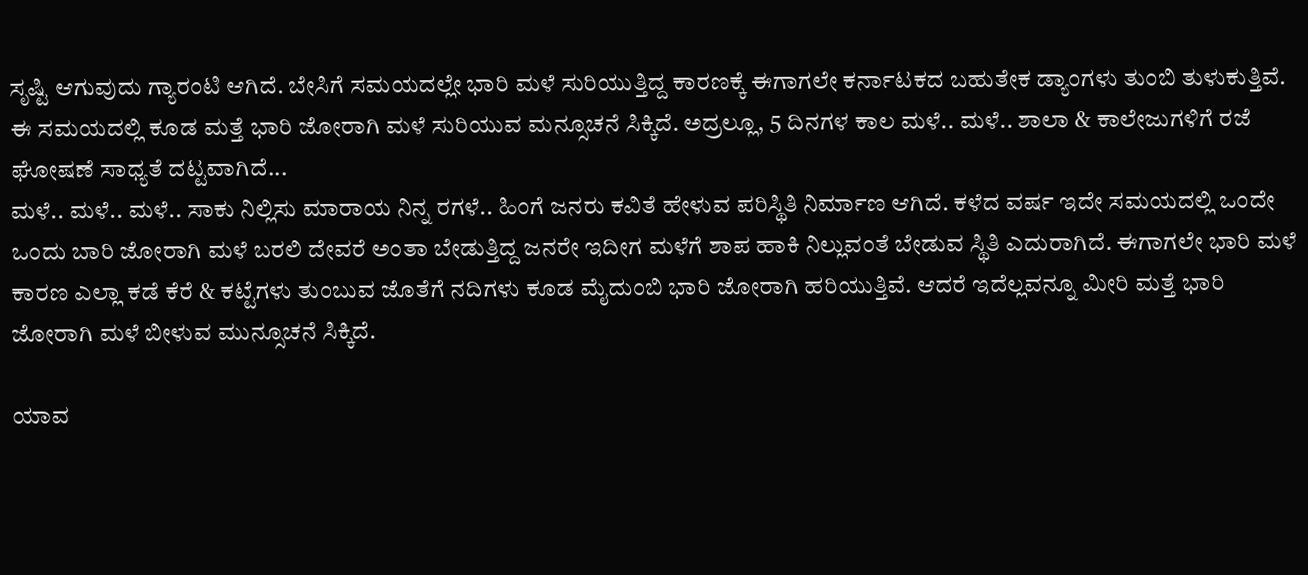ಸೃಷ್ಟಿ ಆಗುವುದು ಗ್ಯಾರಂಟಿ ಆಗಿದೆ. ಬೇಸಿಗೆ ಸಮಯದಲ್ಲೇ ಭಾರಿ ಮಳೆ ಸುರಿಯುತ್ತಿದ್ದ ಕಾರಣಕ್ಕೆ ಈಗಾಗಲೇ ಕರ್ನಾಟಕದ ಬಹುತೇಕ ಡ್ಯಾಂಗಳು ತುಂಬಿ ತುಳುಕುತ್ತಿವೆ. ಈ ಸಮಯದಲ್ಲಿ ಕೂಡ ಮತ್ತೆ ಭಾರಿ ಜೋರಾಗಿ ಮಳೆ ಸುರಿಯುವ ಮನ್ಸೂಚನೆ ಸಿಕ್ಕಿದೆ. ಅದ್ರಲ್ಲೂ, 5 ದಿನಗಳ ಕಾಲ ಮಳೆ.. ಮಳೆ.. ಶಾಲಾ & ಕಾಲೇಜುಗಳಿಗೆ ರಜೆ ಘೋಷಣೆ ಸಾಧ್ಯತೆ ದಟ್ಟವಾಗಿದೆ...
ಮಳೆ.. ಮಳೆ.. ಮಳೆ.. ಸಾಕು ನಿಲ್ಲಿಸು ಮಾರಾಯ ನಿನ್ನ ರಗಳೆ.. ಹಿಂಗೆ ಜನರು ಕವಿತೆ ಹೇಳುವ ಪರಿಸ್ಥಿತಿ ನಿರ್ಮಾಣ ಆಗಿದೆ. ಕಳೆದ ವರ್ಷ ಇದೇ ಸಮಯದಲ್ಲಿ ಒಂದೇ ಒಂದು ಬಾರಿ ಜೋರಾಗಿ ಮಳೆ ಬರಲಿ ದೇವರೆ ಅಂತಾ ಬೇಡುತ್ತಿದ್ದ ಜನರೇ ಇದೀಗ ಮಳೆಗೆ ಶಾಪ ಹಾಕಿ ನಿಲ್ಲುವಂತೆ ಬೇಡುವ ಸ್ಥಿತಿ ಎದುರಾಗಿದೆ. ಈಗಾಗಲೇ ಭಾರಿ ಮಳೆ ಕಾರಣ ಎಲ್ಲಾ ಕಡೆ ಕೆರೆ & ಕಟ್ಟೆಗಳು ತುಂಬುವ ಜೊತೆಗೆ ನದಿಗಳು ಕೂಡ ಮೈದುಂಬಿ ಭಾರಿ ಜೋರಾಗಿ ಹರಿಯುತ್ತಿವೆ. ಆದರೆ ಇದೆಲ್ಲವನ್ನೂ ಮೀರಿ ಮತ್ತೆ ಭಾರಿ ಜೋರಾಗಿ ಮಳೆ ಬೀಳುವ ಮುನ್ಸೂಚನೆ ಸಿಕ್ಕಿದೆ.

ಯಾವ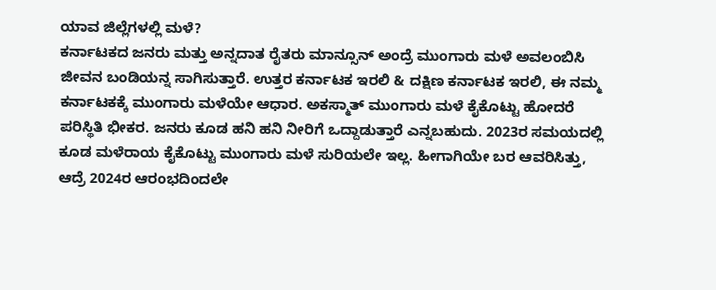ಯಾವ ಜಿಲ್ಲೆಗಳಲ್ಲಿ ಮಳೆ?
ಕರ್ನಾಟಕದ ಜನರು ಮತ್ತು ಅನ್ನದಾತ ರೈತರು ಮಾನ್ಸೂನ್ ಅಂದ್ರೆ ಮುಂಗಾರು ಮಳೆ ಅವಲಂಬಿಸಿ ಜೀವನ ಬಂಡಿಯನ್ನ ಸಾಗಿಸುತ್ತಾರೆ. ಉತ್ತರ ಕರ್ನಾಟಕ ಇರಲಿ & ದಕ್ಷಿಣ ಕರ್ನಾಟಕ ಇರಲಿ, ಈ ನಮ್ಮ ಕರ್ನಾಟಕಕ್ಕೆ ಮುಂಗಾರು ಮಳೆಯೇ ಆಧಾರ. ಅಕಸ್ಮಾತ್ ಮುಂಗಾರು ಮಳೆ ಕೈಕೊಟ್ಟು ಹೋದರೆ ಪರಿಸ್ಥಿತಿ ಭೀಕರ. ಜನರು ಕೂಡ ಹನಿ ಹನಿ ನೀರಿಗೆ ಒದ್ದಾಡುತ್ತಾರೆ ಎನ್ನಬಹುದು. 2023ರ ಸಮಯದಲ್ಲಿ ಕೂಡ ಮಳೆರಾಯ ಕೈಕೊಟ್ಟು ಮುಂಗಾರು ಮಳೆ ಸುರಿಯಲೇ ಇಲ್ಲ. ಹೀಗಾಗಿಯೇ ಬರ ಆವರಿಸಿತ್ತು, ಆದ್ರೆ 2024ರ ಆರಂಭದಿಂದಲೇ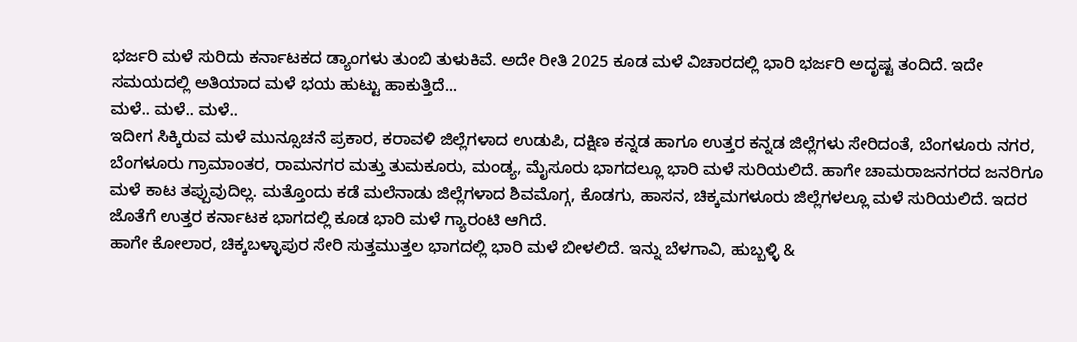ಭರ್ಜರಿ ಮಳೆ ಸುರಿದು ಕರ್ನಾಟಕದ ಡ್ಯಾಂಗಳು ತುಂಬಿ ತುಳುಕಿವೆ. ಅದೇ ರೀತಿ 2025 ಕೂಡ ಮಳೆ ವಿಚಾರದಲ್ಲಿ ಭಾರಿ ಭರ್ಜರಿ ಅದೃಷ್ಟ ತಂದಿದೆ. ಇದೇ ಸಮಯದಲ್ಲಿ ಅತಿಯಾದ ಮಳೆ ಭಯ ಹುಟ್ಟು ಹಾಕುತ್ತಿದೆ...
ಮಳೆ.. ಮಳೆ.. ಮಳೆ..
ಇದೀಗ ಸಿಕ್ಕಿರುವ ಮಳೆ ಮುನ್ಸೂಚನೆ ಪ್ರಕಾರ, ಕರಾವಳಿ ಜಿಲ್ಲೆಗಳಾದ ಉಡುಪಿ, ದಕ್ಷಿಣ ಕನ್ನಡ ಹಾಗೂ ಉತ್ತರ ಕನ್ನಡ ಜಿಲ್ಲೆಗಳು ಸೇರಿದಂತೆ, ಬೆಂಗಳೂರು ನಗರ, ಬೆಂಗಳೂರು ಗ್ರಾಮಾಂತರ, ರಾಮನಗರ ಮತ್ತು ತುಮಕೂರು, ಮಂಡ್ಯ, ಮೈಸೂರು ಭಾಗದಲ್ಲೂ ಭಾರಿ ಮಳೆ ಸುರಿಯಲಿದೆ. ಹಾಗೇ ಚಾಮರಾಜನಗರದ ಜನರಿಗೂ ಮಳೆ ಕಾಟ ತಪ್ಪುವುದಿಲ್ಲ. ಮತ್ತೊಂದು ಕಡೆ ಮಲೆನಾಡು ಜಿಲ್ಲೆಗಳಾದ ಶಿವಮೊಗ್ಗ, ಕೊಡಗು, ಹಾಸನ, ಚಿಕ್ಕಮಗಳೂರು ಜಿಲ್ಲೆಗಳಲ್ಲೂ ಮಳೆ ಸುರಿಯಲಿದೆ. ಇದರ ಜೊತೆಗೆ ಉತ್ತರ ಕರ್ನಾಟಕ ಭಾಗದಲ್ಲಿ ಕೂಡ ಭಾರಿ ಮಳೆ ಗ್ಯಾರಂಟಿ ಆಗಿದೆ.
ಹಾಗೇ ಕೋಲಾರ, ಚಿಕ್ಕಬಳ್ಳಾಪುರ ಸೇರಿ ಸುತ್ತಮುತ್ತಲ ಭಾಗದಲ್ಲಿ ಭಾರಿ ಮಳೆ ಬೀಳಲಿದೆ. ಇನ್ನು ಬೆಳಗಾವಿ, ಹುಬ್ಬಳ್ಳಿ &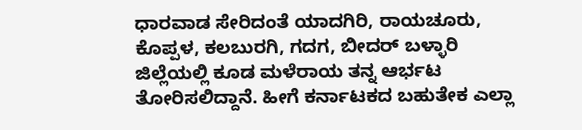ಧಾರವಾಡ ಸೇರಿದಂತೆ ಯಾದಗಿರಿ, ರಾಯಚೂರು, ಕೊಪ್ಪಳ, ಕಲಬುರಗಿ, ಗದಗ, ಬೀದರ್ ಬಳ್ಳಾರಿ ಜಿಲ್ಲೆಯಲ್ಲಿ ಕೂಡ ಮಳೆರಾಯ ತನ್ನ ಆರ್ಭಟ ತೋರಿಸಲಿದ್ದಾನೆ. ಹೀಗೆ ಕರ್ನಾಟಕದ ಬಹುತೇಕ ಎಲ್ಲಾ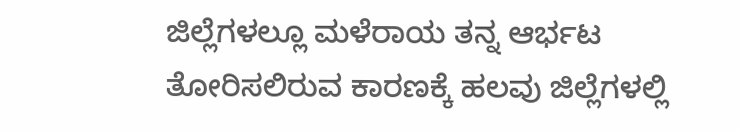ಜಿಲ್ಲೆಗಳಲ್ಲೂ ಮಳೆರಾಯ ತನ್ನ ಆರ್ಭಟ ತೋರಿಸಲಿರುವ ಕಾರಣಕ್ಕೆ ಹಲವು ಜಿಲ್ಲೆಗಳಲ್ಲಿ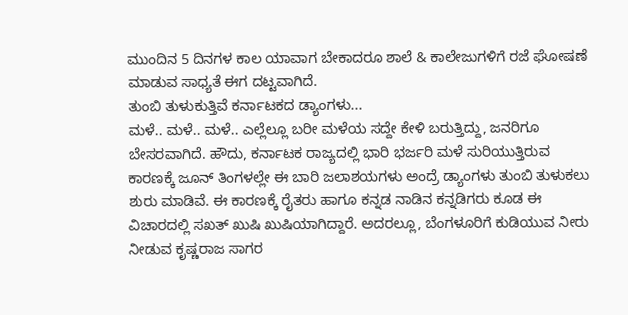ಮುಂದಿನ 5 ದಿನಗಳ ಕಾಲ ಯಾವಾಗ ಬೇಕಾದರೂ ಶಾಲೆ & ಕಾಲೇಜುಗಳಿಗೆ ರಜೆ ಘೋಷಣೆ ಮಾಡುವ ಸಾಧ್ಯತೆ ಈಗ ದಟ್ಟವಾಗಿದೆ.
ತುಂಬಿ ತುಳುಕುತ್ತಿವೆ ಕರ್ನಾಟಕದ ಡ್ಯಾಂಗಳು...
ಮಳೆ.. ಮಳೆ.. ಮಳೆ.. ಎಲ್ಲೆಲ್ಲೂ ಬರೀ ಮಳೆಯ ಸದ್ದೇ ಕೇಳಿ ಬರುತ್ತಿದ್ದು, ಜನರಿಗೂ ಬೇಸರವಾಗಿದೆ. ಹೌದು, ಕರ್ನಾಟಕ ರಾಜ್ಯದಲ್ಲಿ ಭಾರಿ ಭರ್ಜರಿ ಮಳೆ ಸುರಿಯುತ್ತಿರುವ ಕಾರಣಕ್ಕೆ ಜೂನ್ ತಿಂಗಳಲ್ಲೇ ಈ ಬಾರಿ ಜಲಾಶಯಗಳು ಅಂದ್ರೆ ಡ್ಯಾಂಗಳು ತುಂಬಿ ತುಳುಕಲು ಶುರು ಮಾಡಿವೆ. ಈ ಕಾರಣಕ್ಕೆ ರೈತರು ಹಾಗೂ ಕನ್ನಡ ನಾಡಿನ ಕನ್ನಡಿಗರು ಕೂಡ ಈ ವಿಚಾರದಲ್ಲಿ ಸಖತ್ ಖುಷಿ ಖುಷಿಯಾಗಿದ್ದಾರೆ. ಅದರಲ್ಲೂ, ಬೆಂಗಳೂರಿಗೆ ಕುಡಿಯುವ ನೀರು ನೀಡುವ ಕೃಷ್ಣರಾಜ ಸಾಗರ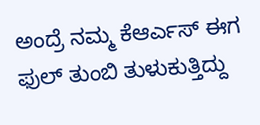ಅಂದ್ರೆ ನಮ್ಮ ಕೆಆರ್ಎಸ್ ಈಗ ಫುಲ್ ತುಂಬಿ ತುಳುಕುತ್ತಿದ್ದು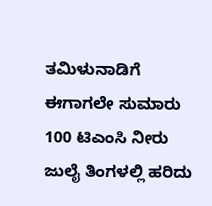ತಮಿಳುನಾಡಿಗೆ ಈಗಾಗಲೇ ಸುಮಾರು 100 ಟಿಎಂಸಿ ನೀರು ಜುಲೈ ತಿಂಗಳಲ್ಲಿ ಹರಿದು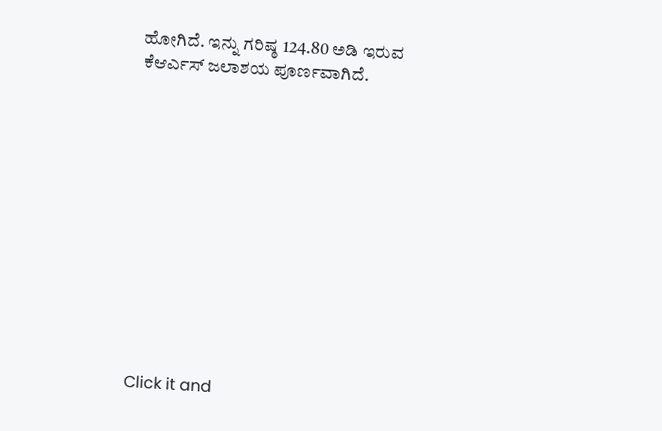ಹೋಗಿದೆ. ಇನ್ನು ಗರಿಷ್ಠ 124.80 ಅಡಿ ಇರುವ ಕೆಆರ್ಎಸ್ ಜಲಾಶಯ ಪೂರ್ಣವಾಗಿದೆ.












Click it and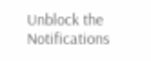Unblock the Notifications